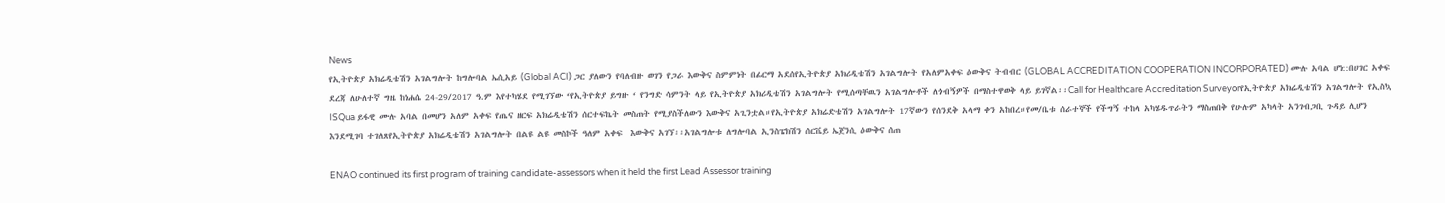News
የኢትዮጵያ አክሬዲቴሽን አገልግሎት ከግሎባል ኤሲአይ (Global ACI) ጋር ያለውን የባለብዙ ወገን የጋራ እውቅና ስምምነት በፊርማ አደሰየኢትዮጵያ አክሪዲቴሽን አገልግሎት የአለምአቀፍ ዕውቅና ትብብር (GLOBAL ACCREDITATION COOPERATION INCORPORATED) ሙሉ አባል ሆነ::በሀገር አቀፍ ደረጃ ለሁለተኛ ግዜ ከነሐሴ 24-29/2017 ዓ.ም እየተካሄደ የሚገኘው ‘የኢትዮጵያ ይግዙ ‘ የንግድ ሳምንት ላይ የኢትዮጵያ አክሪዲቴሽን አገልግሎት የሚሰጣቸዉን አገልግሎቶች ለጎብኝዎች በማስተዋወቅ ላይ ይገኛል፡፡Call for Healthcare Accreditation Surveyorየኢትዮጵያ አክሬዲቴሽን አገልግሎት የኢስኳ ISQua ይፋዊ ሙሉ አባል በመሆን አለም አቀፍ የጤና ዘርፍ አክሬዲቴሽን ሰርተፍኬት መስጠት የሚያስችለውን እውቅና አጊንቷል።የኢትዮጵያ አክሬድቴሽን አገልግሎት 17ኛውን የሰንደቅ አላማ ቀን አከበረ።የመ/ቤቱ ሰራተኞች የችግኝ ተከላ አካሄዱጥራትን ማስጠበቅ የሁሉም አካላት አንገብጋቢ ጉዳይ ሊሆን እንደሚገባ ተገለጸየኢትዮጵያ አክሬዲቴሽን አገልግሎት በልዩ ልዩ መስኮች ዓለም አቀፍ  እውቅና አገኘ፡፡አገልግሎቱ ለግሎባል ኢንስፔክሽን ሰርቬይ ኤጀንሲ ዕውቅና ሰጠ

ENAO continued its first program of training candidate-assessors when it held the first Lead Assessor training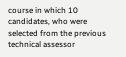course in which 10 candidates, who were selected from the previous technical assessor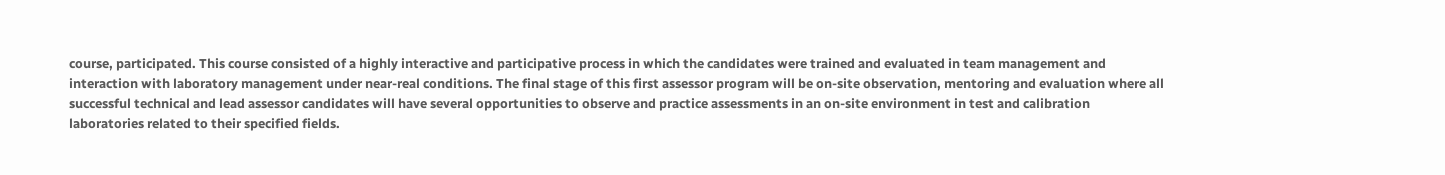course, participated. This course consisted of a highly interactive and participative process in which the candidates were trained and evaluated in team management and interaction with laboratory management under near-real conditions. The final stage of this first assessor program will be on-site observation, mentoring and evaluation where all successful technical and lead assessor candidates will have several opportunities to observe and practice assessments in an on-site environment in test and calibration laboratories related to their specified fields.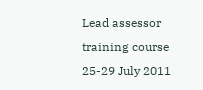Lead assessor training course 25-29 July 2011